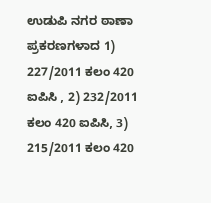ಉಡುಪಿ ನಗರ ಠಾಣಾ ಪ್ರಕರಣಗಳಾದ 1) 227/2011 ಕಲಂ 420 ಐಪಿಸಿ , 2) 232/2011 ಕಲಂ 420 ಐಪಿಸಿ, 3) 215/2011 ಕಲಂ 420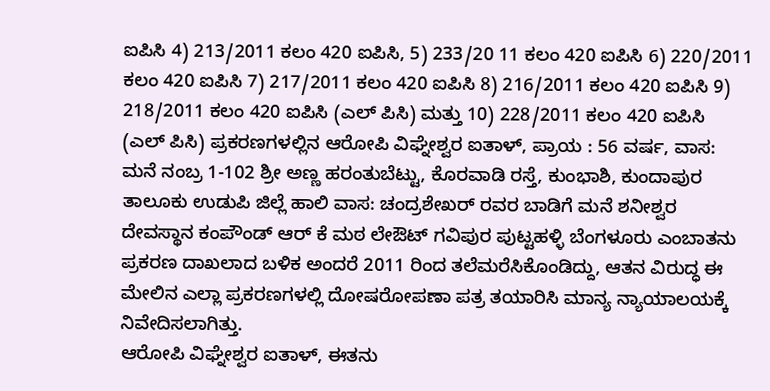ಐಪಿಸಿ 4) 213/2011 ಕಲಂ 420 ಐಪಿಸಿ, 5) 233/20 11 ಕಲಂ 420 ಐಪಿಸಿ 6) 220/2011 ಕಲಂ 420 ಐಪಿಸಿ 7) 217/2011 ಕಲಂ 420 ಐಪಿಸಿ 8) 216/2011 ಕಲಂ 420 ಐಪಿಸಿ 9) 218/2011 ಕಲಂ 420 ಐಪಿಸಿ (ಎಲ್ ಪಿಸಿ) ಮತ್ತು 10) 228/2011 ಕಲಂ 420 ಐಪಿಸಿ (ಎಲ್ ಪಿಸಿ) ಪ್ರಕರಣಗಳಲ್ಲಿನ ಆರೋಪಿ ವಿಘ್ನೇಶ್ವರ ಐತಾಳ್, ಪ್ರಾಯ : 56 ವರ್ಷ, ವಾಸ: ಮನೆ ನಂಬ್ರ 1-102 ಶ್ರೀ ಅಣ್ಣ ಹರಂತುಬೆಟ್ಟು, ಕೊರವಾಡಿ ರಸ್ತೆ, ಕುಂಭಾಶಿ, ಕುಂದಾಪುರ ತಾಲೂಕು ಉಡುಪಿ ಜಿಲ್ಲೆ ಹಾಲಿ ವಾಸ: ಚಂದ್ರಶೇಖರ್ ರವರ ಬಾಡಿಗೆ ಮನೆ ಶನೀಶ್ವರ ದೇವಸ್ಥಾನ ಕಂಪೌಂಡ್ ಆರ್ ಕೆ ಮಠ ಲೇಔಟ್ ಗವಿಪುರ ಪುಟ್ಟಹಳ್ಳಿ ಬೆಂಗಳೂರು ಎಂಬಾತನು ಪ್ರಕರಣ ದಾಖಲಾದ ಬಳಿಕ ಅಂದರೆ 2011 ರಿಂದ ತಲೆಮರೆಸಿಕೊಂಡಿದ್ದು, ಆತನ ವಿರುದ್ಧ ಈ ಮೇಲಿನ ಎಲ್ಲಾ ಪ್ರಕರಣಗಳಲ್ಲಿ ದೋಷರೋಪಣಾ ಪತ್ರ ತಯಾರಿಸಿ ಮಾನ್ಯ ನ್ಯಾಯಾಲಯಕ್ಕೆ ನಿವೇದಿಸಲಾಗಿತ್ತು.
ಆರೋಪಿ ವಿಘ್ನೇಶ್ವರ ಐತಾಳ್, ಈತನು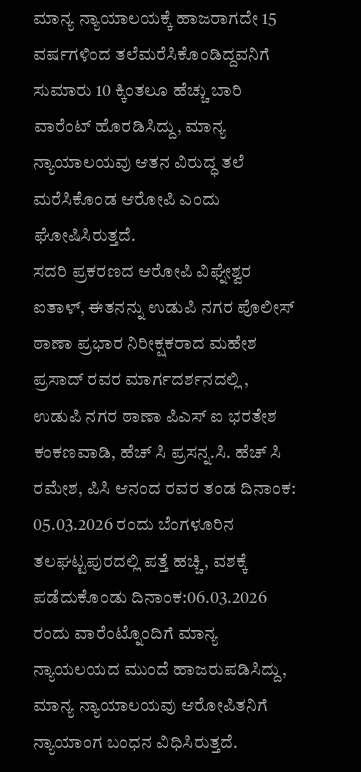ಮಾನ್ಯ ನ್ಯಾಯಾಲಯಕ್ಕೆ ಹಾಜರಾಗದೇ 15 ವರ್ಷಗಳಿಂದ ತಲೆಮರೆಸಿಕೊಂಡಿದ್ದವನಿಗೆ ಸುಮಾರು 10 ಕ್ಕಿಂತಲೂ ಹೆಚ್ಚು ಬಾರಿ ವಾರೆಂಟ್ ಹೊರಡಿಸಿದ್ದು, ಮಾನ್ಯ ನ್ಯಾಯಾಲಯವು ಆತನ ವಿರುದ್ಧ ತಲೆ ಮರೆಸಿಕೊಂಡ ಆರೋಪಿ ಎಂದು ಘೋಷಿಸಿರುತ್ತದೆ.
ಸದರಿ ಪ್ರಕರಣದ ಆರೋಪಿ ವಿಘ್ನೇಶ್ವರ ಐತಾಳ್, ಈತನನ್ನು ಉಡುಪಿ ನಗರ ಪೊಲೀಸ್ ಠಾಣಾ ಪ್ರಭಾರ ನಿರೀಕ್ಷಕರಾದ ಮಹೇಶ ಪ್ರಸಾದ್ ರವರ ಮಾರ್ಗದರ್ಶನದಲ್ಲಿ , ಉಡುಪಿ ನಗರ ಠಾಣಾ ಪಿಎಸ್ ಐ ಭರತೇಶ ಕಂಕಣವಾಡಿ, ಹೆಚ್ ಸಿ ಪ್ರಸನ್ನ.ಸಿ. ಹೆಚ್ ಸಿ ರಮೇಶ, ಪಿಸಿ ಆನಂದ ರವರ ತಂಡ ದಿನಾಂಕ: 05.03.2026 ರಂದು ಬೆಂಗಳೂರಿನ ತಲಘಟ್ಟಪುರದಲ್ಲಿ ಪತ್ತೆ ಹಚ್ಚಿ, ವಶಕ್ಕೆ ಪಡೆದುಕೊಂಡು ದಿನಾಂಕ:06.03.2026 ರಂದು ವಾರೆಂಟ್ನೊಂದಿಗೆ ಮಾನ್ಯ ನ್ಯಾಯಲಯದ ಮುಂದೆ ಹಾಜರುಪಡಿಸಿದ್ದು, ಮಾನ್ಯ ನ್ಯಾಯಾಲಯವು ಆರೋಪಿತನಿಗೆ ನ್ಯಾಯಾಂಗ ಬಂಧನ ವಿಧಿಸಿರುತ್ತದೆ.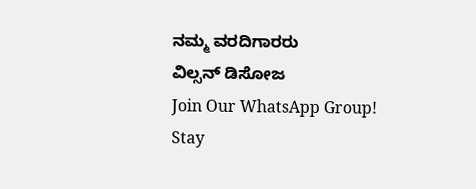ನಮ್ಮ ವರದಿಗಾರರು
ವಿಲ್ಸನ್ ಡಿಸೋಜ
Join Our WhatsApp Group!
Stay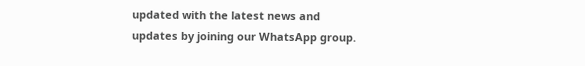updated with the latest news and updates by joining our WhatsApp group.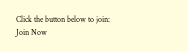Click the button below to join:
Join Now